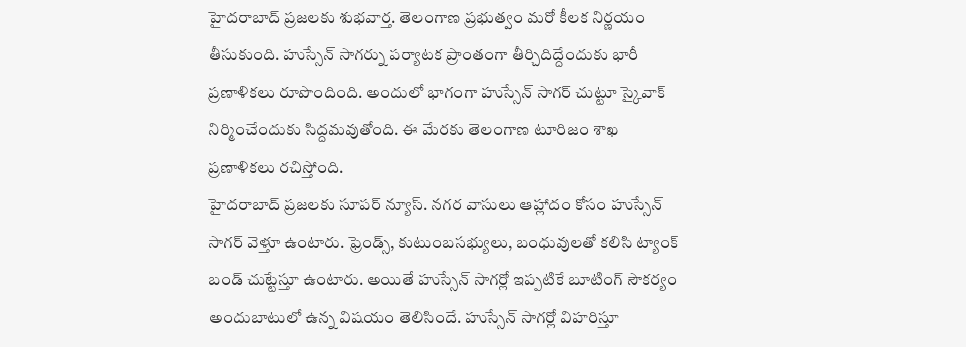హైదరాబాద్ ప్రజలకు శుభవార్త. తెలంగాణ ప్రభుత్వం మరో కీలక నిర్ణయం తీసుకుంది. హుస్సేన్ సాగర్ను పర్యాటక ప్రాంతంగా తీర్చిదిద్దేందుకు భారీ ప్రణాళికలు రూపొందింది. అందులో భాగంగా హుస్సేన్ సాగర్ చుట్టూ స్కైవాక్ నిర్మించేందుకు సిద్దమవుతోంది. ఈ మేరకు తెలంగాణ టూరిజం శాఖ ప్రణాళికలు రచిస్తోంది.
హైదరాబాద్ ప్రజలకు సూపర్ న్యూస్. నగర వాసులు ఆహ్లాదం కోసం హుస్సేన్ సాగర్ వెళ్తూ ఉంటారు. ఫ్రెండ్స్, కుటుంబసభ్యులు, బంధువులతో కలిసి ట్యాంక్ బండ్ చుట్టేస్తూ ఉంటారు. అయితే హుస్సేన్ సాగర్లో ఇప్పటికే బూటింగ్ సౌకర్యం అందుబాటులో ఉన్న విషయం తెలిసిందే. హుస్సేన్ సాగర్లో విహరిస్తూ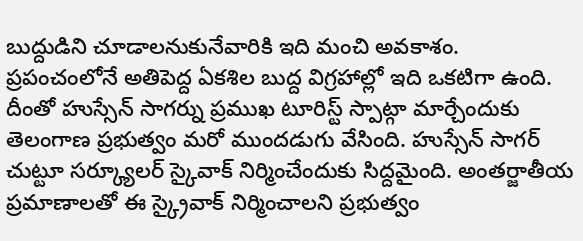బుద్దుడిని చూడాలనుకునేవారికి ఇది మంచి అవకాశం. ప్రపంచంలోనే అతిపెద్ద ఏకశిల బుద్ద విగ్రహాల్లో ఇది ఒకటిగా ఉంది. దీంతో హుస్సేన్ సాగర్ను ప్రముఖ టూరిస్ట్ స్పాట్గా మార్చేందుకు తెలంగాణ ప్రభుత్వం మరో ముందడుగు వేసింది. హుస్సేన్ సాగర్ చుట్టూ సర్క్యూలర్ స్కైవాక్ నిర్మించేందుకు సిద్దమైంది. అంతర్జాతీయ ప్రమాణాలతో ఈ స్క్రైవాక్ నిర్మించాలని ప్రభుత్వం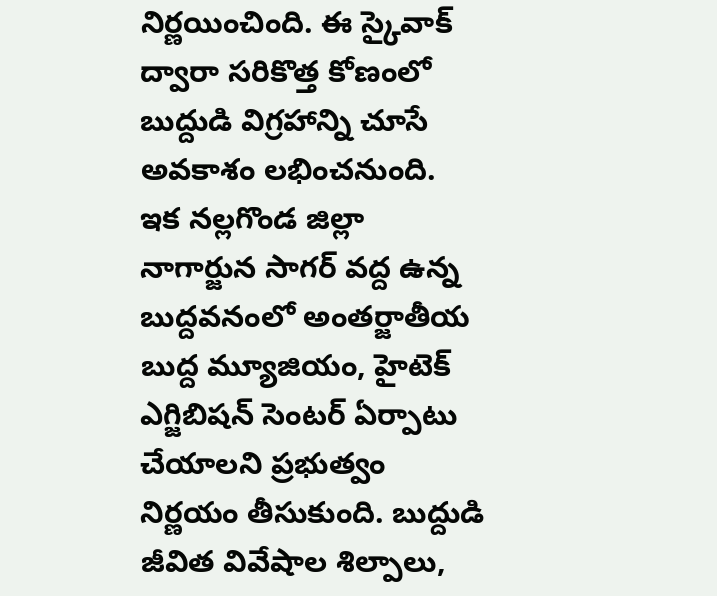నిర్ణయించింది. ఈ స్కైవాక్ ద్వారా సరికొత్త కోణంలో బుద్దుడి విగ్రహాన్ని చూసే అవకాశం లభించనుంది.
ఇక నల్లగొండ జిల్లా నాగార్జున సాగర్ వద్ద ఉన్న బుద్దవనంలో అంతర్జాతీయ బుద్ద మ్యూజియం, హైటెక్ ఎగ్జిబిషన్ సెంటర్ ఏర్పాటు చేయాలని ప్రభుత్వం నిర్ణయం తీసుకుంది. బుద్దుడి జీవిత వివేషాల శిల్పాలు,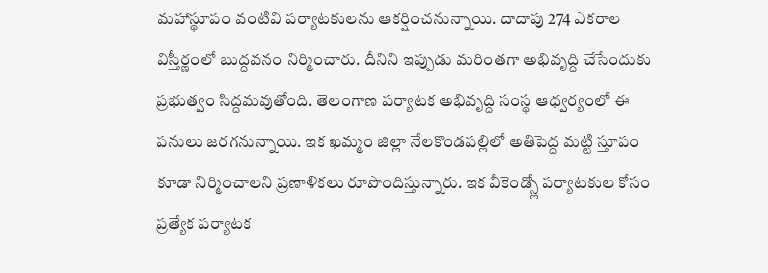మహాస్థూపం వంటివి పర్యాటకులను ఆకర్షించనున్నాయి. దాదాపు 274 ఎకరాల విస్తీర్ణంలో బుద్దవనం నిర్మించారు. దీనిని ఇప్పుడు మరింతగా అభివృద్ది చేసేందుకు ప్రభుత్వం సిద్దమవుతోంది. తెలంగాణ పర్యాటక అభివృద్ది సంస్థ ఆధ్వర్యంలో ఈ పనులు జరగనున్నాయి. ఇక ఖమ్మం జిల్లా నేలకొండపల్లిలో అతిపెద్ద మట్టి స్తూపం కూడా నిర్మించాలని ప్రణాళికలు రూపొందిస్తున్నారు. ఇక వీకెండ్స్లో పర్యాటకుల కోసం ప్రత్యేక పర్యాటక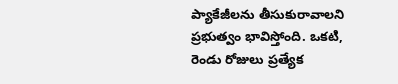ప్యాకేజీలను తీసుకురావాలని ప్రభుత్వం భావిస్తోంది. ఒకటి, రెండు రోజులు ప్రత్యేక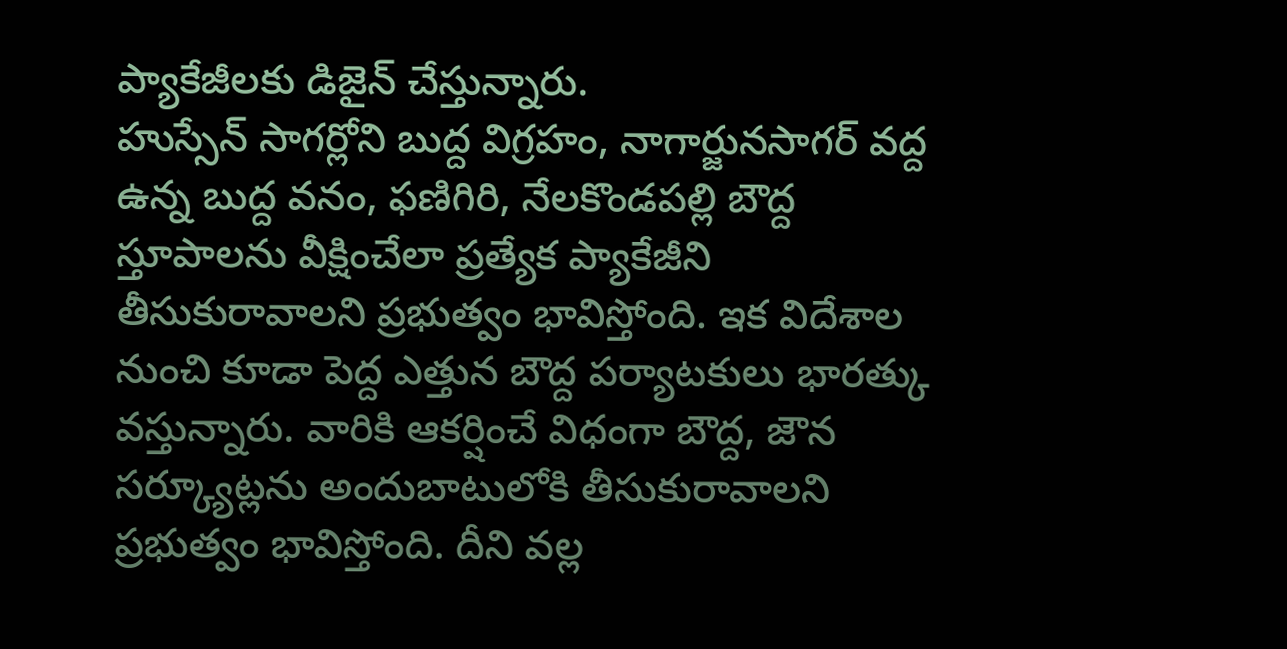ప్యాకేజీలకు డిజైన్ చేస్తున్నారు.
హుస్సేన్ సాగర్లోని బుద్ద విగ్రహం, నాగార్జునసాగర్ వద్ద ఉన్న బుద్ద వనం, ఫణిగిరి, నేలకొండపల్లి బౌద్ద స్తూపాలను వీక్షించేలా ప్రత్యేక ప్యాకేజీని తీసుకురావాలని ప్రభుత్వం భావిస్తోంది. ఇక విదేశాల నుంచి కూడా పెద్ద ఎత్తున బౌద్ద పర్యాటకులు భారత్కు వస్తున్నారు. వారికి ఆకర్షించే విధంగా బౌద్ద, జౌన సర్క్యూట్లను అందుబాటులోకి తీసుకురావాలని ప్రభుత్వం భావిస్తోంది. దీని వల్ల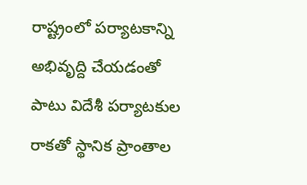రాష్ట్రంలో పర్యాటకాన్ని అభివృద్ది చేయడంతో పాటు విదేశీ పర్యాటకుల రాకతో స్థానిక ప్రాంతాల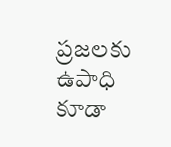ప్రజలకు ఉపాధి కూడా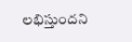లభిస్తుందని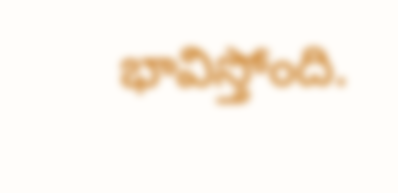భావిస్తోంది.